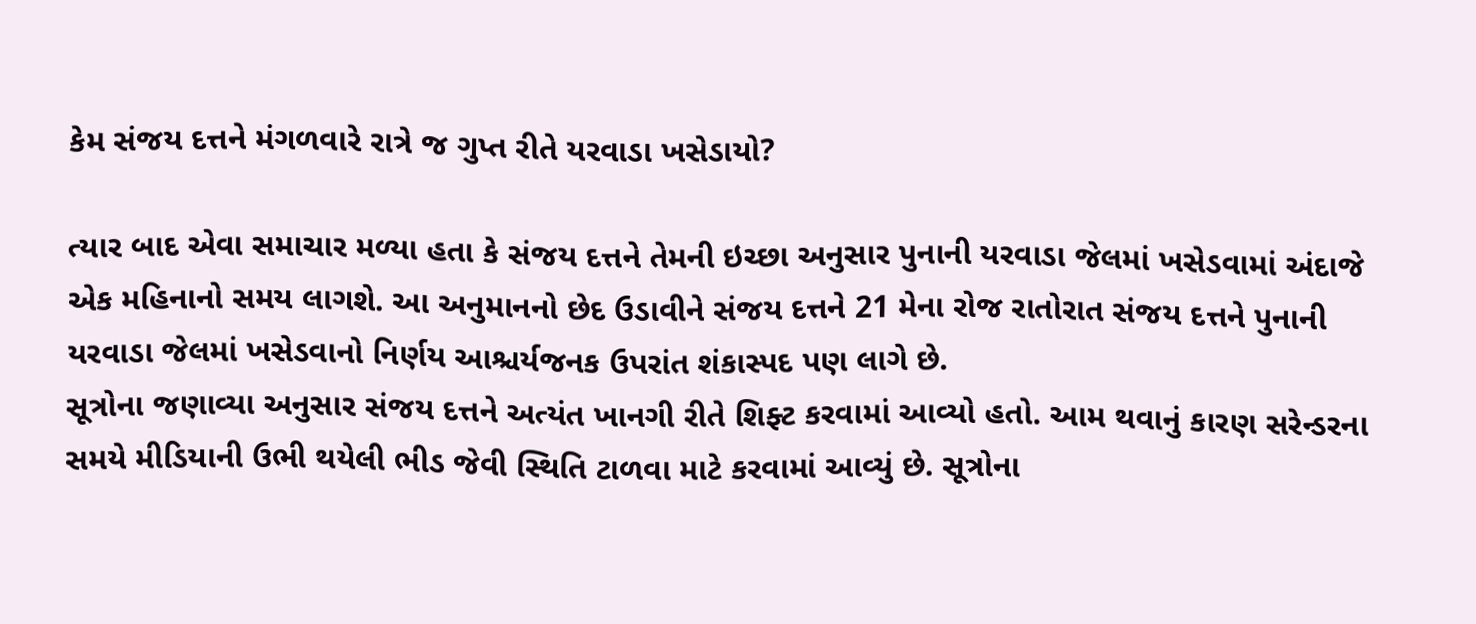કેમ સંજય દત્તને મંગળવારે રાત્રે જ ગુપ્ત રીતે યરવાડા ખસેડાયો?

ત્યાર બાદ એવા સમાચાર મળ્યા હતા કે સંજય દત્તને તેમની ઇચ્છા અનુસાર પુનાની યરવાડા જેલમાં ખસેડવામાં અંદાજે એક મહિનાનો સમય લાગશે. આ અનુમાનનો છેદ ઉડાવીને સંજય દત્તને 21 મેના રોજ રાતોરાત સંજય દત્તને પુનાની યરવાડા જેલમાં ખસેડવાનો નિર્ણય આશ્ચર્યજનક ઉપરાંત શંકાસ્પદ પણ લાગે છે.
સૂત્રોના જણાવ્યા અનુસાર સંજય દત્તને અત્યંત ખાનગી રીતે શિફ્ટ કરવામાં આવ્યો હતો. આમ થવાનું કારણ સરેન્ડરના સમયે મીડિયાની ઉભી થયેલી ભીડ જેવી સ્થિતિ ટાળવા માટે કરવામાં આવ્યું છે. સૂત્રોના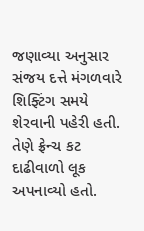જણાવ્યા અનુસાર સંજય દત્તે મંગળવારે શિફ્ટિંગ સમયે શેરવાની પહેરી હતી. તેણે ફ્રેન્ચ કટ દાઢીવાળો લૂક અપનાવ્યો હતો.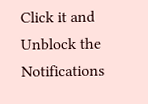Click it and Unblock the Notifications